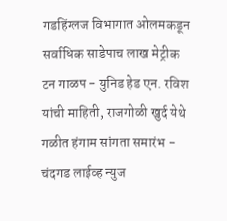गडहिंग्लज विभागात ओलमकडून सर्वाधिक साडेपाच लाख मेट्रीक टन गाळप - युनिड हेड एन. रविश यांची माहिती, राजगोळी खुर्द येथे गळीत हंगाम सांगता समारंभ - चंदगड लाईव्ह न्युज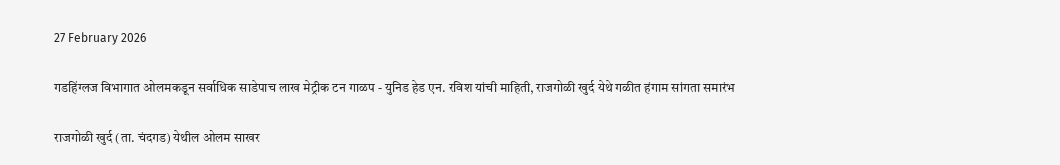27 February 2026

गडहिंग्लज विभागात ओलमकडून सर्वाधिक साडेपाच लाख मेट्रीक टन गाळप - युनिड हेड एन. रविश यांची माहिती, राजगोळी खुर्द येथे गळीत हंगाम सांगता समारंभ

राजगोळी खुर्द (ता. चंदगड) येथील ओलम साखर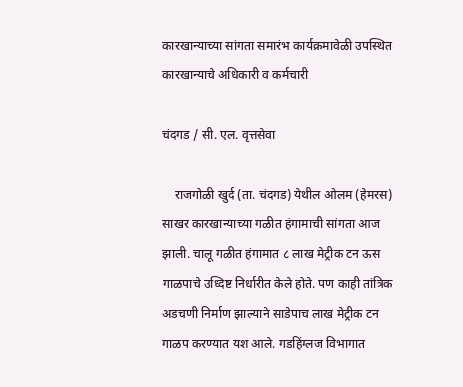कारखान्याच्या सांगता समारंभ कार्यक्रमावेळी उपस्थित कारखान्याचे अधिकारी व कर्मचारी

चंदगड / सी. एल. वृत्तसेवा

    राजगोळी खुर्द (ता. चंदगड) येथील ओलम (हेमरस) साखर कारखान्याच्या गळीत हंगामाची सांगता आज झाली. चालू गळीत हंगामात ८ लाख मेट्रीक टन ऊस गाळपाचे उध्दिष्ट निर्धारीत केले होते. पण काही तांत्रिक अडचणी निर्माण झाल्याने साडेपाच लाख मेट्रीक टन गाळप करण्यात यश आले. गडहिंग्लज विभागात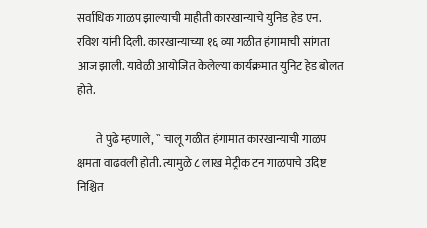सर्वाधिक गाळप झाल्याची माहीती कारखान्याचे युनिड हेड एन. रविश यांनी दिली. कारखान्याच्या १६ व्या गळीत हंगामाची सांगता आज झाली. यावेळी आयोजित केलेल्या कार्यक्रमात युनिट हेड बोलत होते.

        ते पुढे म्हणाले, `` चालू गळीत हंगामात कारखान्याची गाळप क्षमता वाढवली होती. त्यामुळे ८ लाख मेट्रीक टन गाळपाचे उदिष्ट निश्चित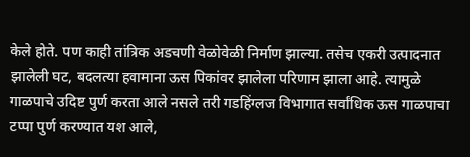केले होते. पण काही तांत्रिक अडचणी वेळोवेळी निर्माण झाल्या. तसेच एकरी उत्पादनात झालेली घट, बदलत्या हवामाना ऊस पिकांवर झालेला परिणाम झाला आहे. त्यामुळे गाळपाचे उदिष्ट पुर्ण करता आले नसले तरी गडहिंग्लज विभागात सर्वांधिक ऊस गाळपाचा टप्पा पुर्ण करण्यात यश आले,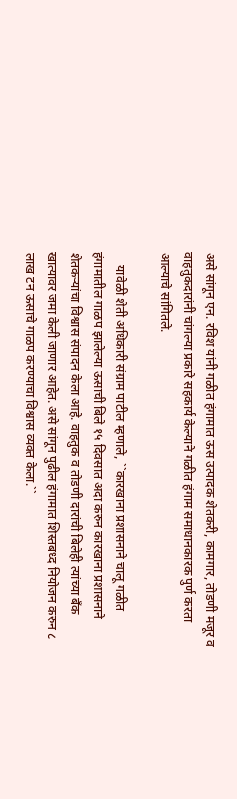असे सांगून एन. रविश यांनी गळीत हंगामात ऊस उत्पादक शेतकरी, कामगार, तोडणी मजूर व वाहतुकदारांनी चांगल्या प्रकारे सहकार्य केल्याने गळीत हंगाम समाधानकारक पुर्ण करता आल्याचे सांगितले.

    यावेळी शेती अधिकारी संग्राम पाटील म्हणाले, ``कारखाना प्रशासनाने चालू गळीत हंगामातील गाळप झालेल्या ऊसाची बिले १५ दिवसात अदा करुन कारखाना प्रशासनाने शेतकऱ्यांचा विश्वास संपादन केला आहे. वाहतुक व तोडणी दारांची बिलेही त्यांच्या बँक खात्यावर जमा केली जाणार आहेत. असे सांगून पुढील हंगामात शिस्तबध्द नियोजन करुन ८ लाख टन ऊसाचे गाळप करण्याचा विश्वास व्यक्त केला.``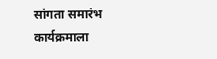सांगता समारंभ कार्यक्रमाला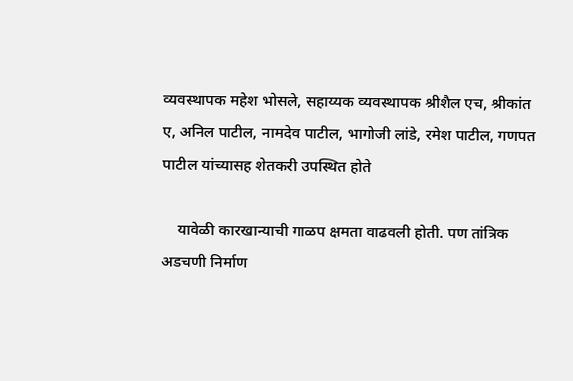व्यवस्थापक महेश भोसले, सहाय्यक व्यवस्थापक श्रीशैल एच, श्रीकांत ए, अनिल पाटील, नामदेव पाटील, भागोजी लांडे, रमेश पाटील, गणपत पाटील यांच्यासह शेतकरी उपस्थित होते

    यावेळी कारखान्याची गाळप क्षमता वाढवली होती. पण तांत्रिक अडचणी निर्माण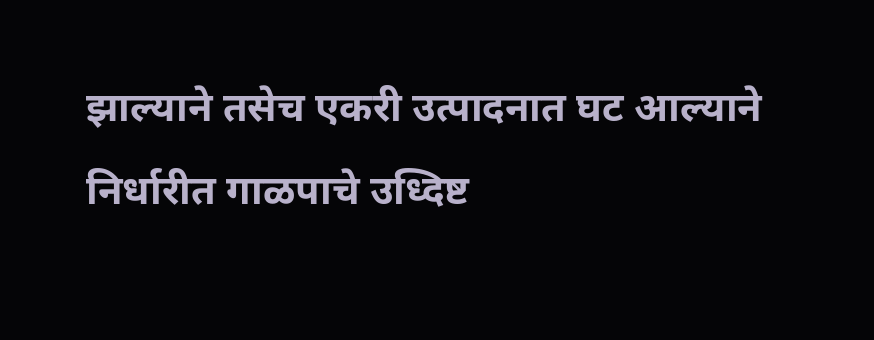झाल्याने तसेच एकरी उत्पादनात घट आल्याने निर्धारीत गाळपाचे उध्दिष्ट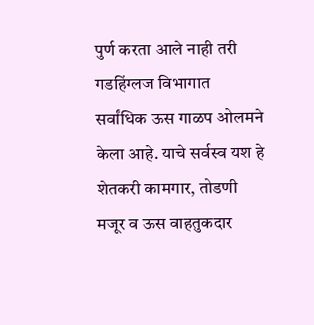पुर्ण करता आले नाही तरी गडहिंग्लज विभागात सर्वांधिक ऊस गाळप ओलमने केला आहे. याचे सर्वस्व यश हे शेतकरी कामगार, तोडणी मजूर व ऊस वाहतुकदार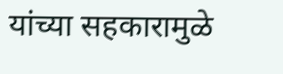यांच्या सहकारामुळे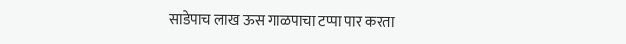साडेपाच लाख ऊस गाळपाचा टप्पा पार करता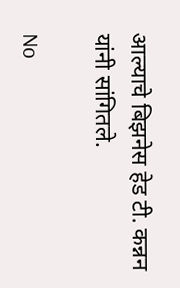आल्याचे बिझनेस हेड टी. कन्नन यांनी सांगितले.

No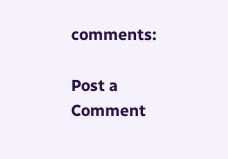comments:

Post a Comment